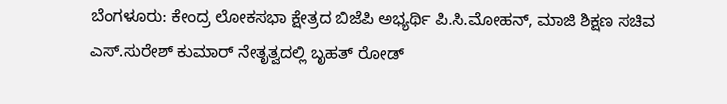ಬೆಂಗಳೂರು: ಕೇಂದ್ರ ಲೋಕಸಭಾ ಕ್ಷೇತ್ರದ ಬಿಜೆಪಿ ಅಭ್ಯರ್ಥಿ ಪಿ.ಸಿ.ಮೋಹನ್, ಮಾಜಿ ಶಿಕ್ಷಣ ಸಚಿವ ಎಸ್.ಸುರೇಶ್ ಕುಮಾರ್ ನೇತೃತ್ವದಲ್ಲಿ ಬೃಹತ್ ರೋಡ್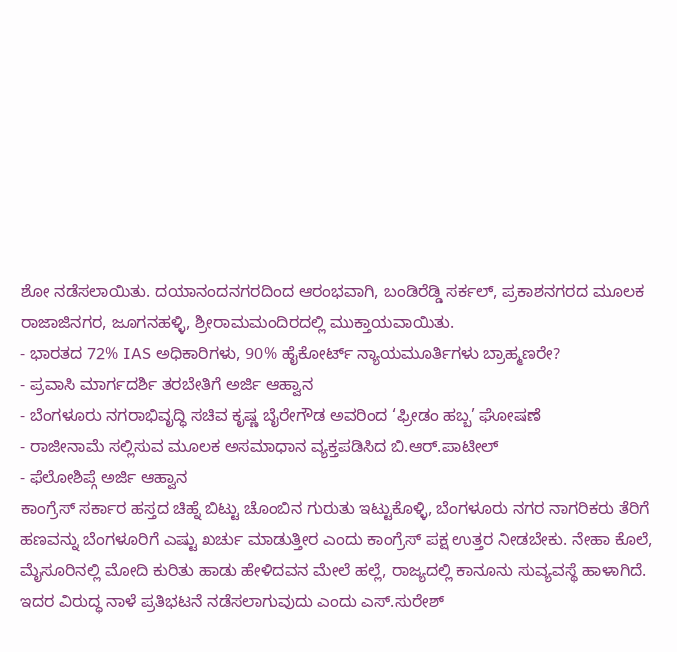ಶೋ ನಡೆಸಲಾಯಿತು. ದಯಾನಂದನಗರದಿಂದ ಆರಂಭವಾಗಿ, ಬಂಡಿರೆಡ್ಡಿ ಸರ್ಕಲ್, ಪ್ರಕಾಶನಗರದ ಮೂಲಕ ರಾಜಾಜಿನಗರ, ಜೂಗನಹಳ್ಳಿ, ಶ್ರೀರಾಮಮಂದಿರದಲ್ಲಿ ಮುಕ್ತಾಯವಾಯಿತು.
- ಭಾರತದ 72% IAS ಅಧಿಕಾರಿಗಳು, 90% ಹೈಕೋರ್ಟ್ ನ್ಯಾಯಮೂರ್ತಿಗಳು ಬ್ರಾಹ್ಮಣರೇ?
- ಪ್ರವಾಸಿ ಮಾರ್ಗದರ್ಶಿ ತರಬೇತಿಗೆ ಅರ್ಜಿ ಆಹ್ವಾನ
- ಬೆಂಗಳೂರು ನಗರಾಭಿವೃದ್ಧಿ ಸಚಿವ ಕೃಷ್ಣ ಬೈರೇಗೌಡ ಅವರಿಂದ ‘ಫ್ರೀಡಂ ಹಬ್ಬ’ ಘೋಷಣೆ
- ರಾಜೀನಾಮೆ ಸಲ್ಲಿಸುವ ಮೂಲಕ ಅಸಮಾಧಾನ ವ್ಯಕ್ತಪಡಿಸಿದ ಬಿ.ಆರ್.ಪಾಟೀಲ್
- ಫೆಲೋಶಿಪ್ಗೆ ಅರ್ಜಿ ಆಹ್ವಾನ
ಕಾಂಗ್ರೆಸ್ ಸರ್ಕಾರ ಹಸ್ತದ ಚಿಹ್ನೆ ಬಿಟ್ಟು ಚೊಂಬಿನ ಗುರುತು ಇಟ್ಟುಕೊಳ್ಳಿ, ಬೆಂಗಳೂರು ನಗರ ನಾಗರಿಕರು ತೆರಿಗೆ ಹಣವನ್ನು ಬೆಂಗಳೂರಿಗೆ ಎಷ್ಟು ಖರ್ಚು ಮಾಡುತ್ತೀರ ಎಂದು ಕಾಂಗ್ರೆಸ್ ಪಕ್ಷ ಉತ್ತರ ನೀಡಬೇಕು. ನೇಹಾ ಕೊಲೆ, ಮೈಸೂರಿನಲ್ಲಿ ಮೋದಿ ಕುರಿತು ಹಾಡು ಹೇಳಿದವನ ಮೇಲೆ ಹಲ್ಲೆ, ರಾಜ್ಯದಲ್ಲಿ ಕಾನೂನು ಸುವ್ಯವಸ್ಥೆ ಹಾಳಾಗಿದೆ. ಇದರ ವಿರುದ್ಧ ನಾಳೆ ಪ್ರತಿಭಟನೆ ನಡೆಸಲಾಗುವುದು ಎಂದು ಎಸ್.ಸುರೇಶ್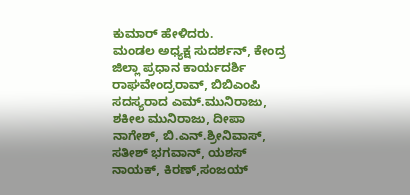ಕುಮಾರ್ ಹೇಳಿದರು.
ಮಂಡಲ ಅಧ್ಯಕ್ಷ ಸುದರ್ಶನ್, ಕೇಂದ್ರ ಜಿಲ್ಲಾ ಪ್ರಧಾನ ಕಾರ್ಯದರ್ಶಿ ರಾಘವೇಂದ್ರರಾವ್, ಬಿಬಿಎಂಪಿ ಸದಸ್ಯರಾದ ಎಮ್.ಮುನಿರಾಜು, ಶಕೀಲ ಮುನಿರಾಜು, ದೀಪಾ ನಾಗೇಶ್, ಬಿ.ಎನ್.ಶ್ರೀನಿವಾಸ್, ಸತೀಶ್ ಭಗವಾನ್, ಯಶಸ್ ನಾಯಕ್, ಕಿರಣ್,ಸಂಜಯ್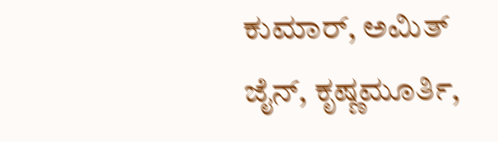ಕುಮಾರ್, ಅಮಿತ್ ಜೈನ್, ಕೃಷ್ಣಮೂರ್ತಿ,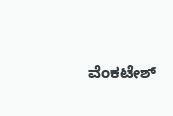ವೆಂಕಟೇಶ್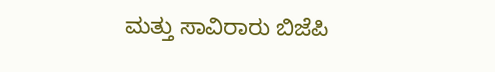ಮತ್ತು ಸಾವಿರಾರು ಬಿಜೆಪಿ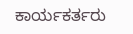ಕಾರ್ಯಕರ್ತರು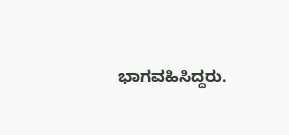ಭಾಗವಹಿಸಿದ್ದರು.